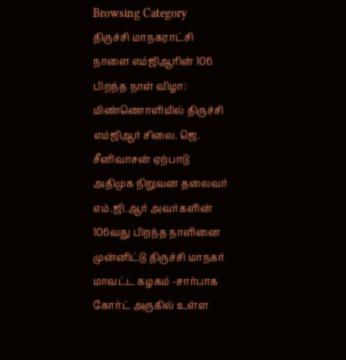Browsing Category
திருச்சி மாநகராட்சி
நாளை எம்ஜிஆரின் 106 பிறந்த நாள் விழா: மிண்ணொளியில் திருச்சி எம்ஜிஆர் சிலை. ஜெ. சீனிவாசன் ஏற்பாடு
அதிமுக நிறுவன தலைவர் எம்.ஜி.ஆர் அவர்களின் 106வது பிறந்த நாளினை முன்னிட்டு திருச்சி மாநகர் மாவட்ட கழகம் -சார்பாக கோர்ட் அருகில் உள்ள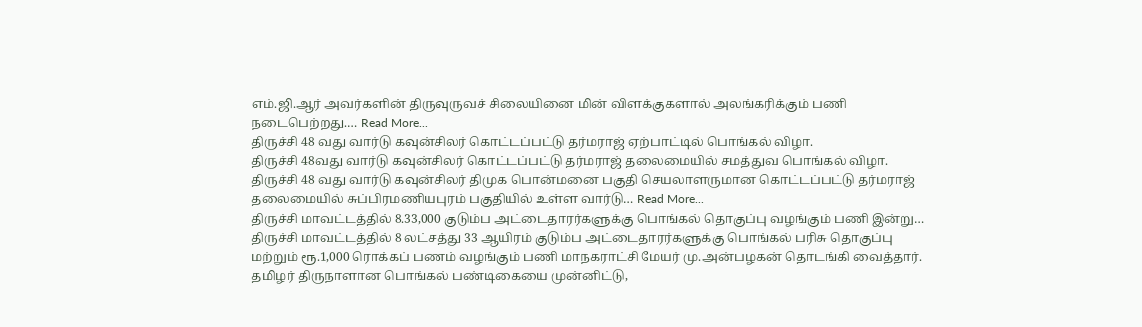எம்.ஜி.ஆர் அவர்களின் திருவுருவச் சிலையினை மின் விளக்குகளால் அலங்கரிக்கும் பணி நடைபெற்றது.… Read More...
திருச்சி 48 வது வார்டு கவுன்சிலர் கொட்டப்பட்டு தர்மராஜ் ஏற்பாட்டில் பொங்கல் விழா.
திருச்சி 48வது வார்டு கவுன்சிலர் கொட்டப்பட்டு தர்மராஜ் தலைமையில் சமத்துவ பொங்கல் விழா.
திருச்சி 48 வது வார்டு கவுன்சிலர் திமுக பொன்மனை பகுதி செயலாளருமான கொட்டப்பட்டு தர்மராஜ் தலைமையில் சுப்பிரமணியபுரம் பகுதியில் உள்ள வார்டு… Read More...
திருச்சி மாவட்டத்தில் 8.33,000 குடும்ப அட்டைதாரர்களுக்கு பொங்கல் தொகுப்பு வழங்கும் பணி இன்று…
திருச்சி மாவட்டத்தில் 8 லட்சத்து 33 ஆயிரம் குடும்ப அட்டைதாரர்களுக்கு பொங்கல் பரிசு தொகுப்பு மற்றும் ரூ.1,000 ரொக்கப் பணம் வழங்கும் பணி மாநகராட்சி மேயர் மு.அன்பழகன் தொடங்கி வைத்தார்.
தமிழர் திருநாளான பொங்கல் பண்டிகையை முன்னிட்டு,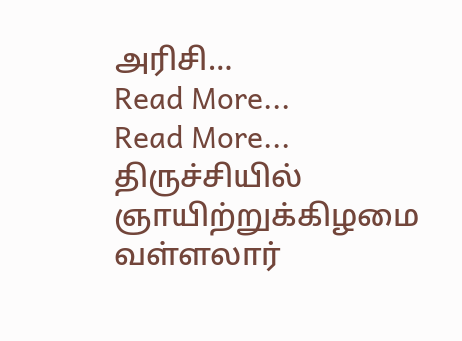அரிசி…
Read More...
Read More...
திருச்சியில் ஞாயிற்றுக்கிழமை வள்ளலார்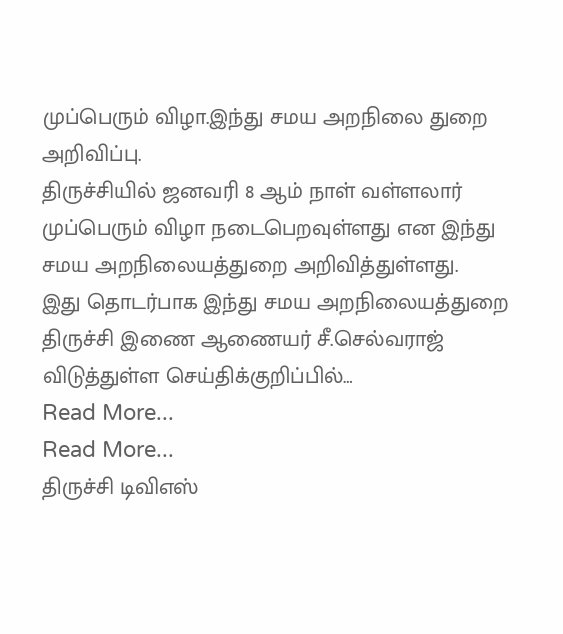முப்பெரும் விழா.இந்து சமய அறநிலை துறை அறிவிப்பு.
திருச்சியில் ஜனவரி 8 ஆம் நாள் வள்ளலார் முப்பெரும் விழா நடைபெறவுள்ளது என இந்து சமய அறநிலையத்துறை அறிவித்துள்ளது.
இது தொடர்பாக இந்து சமய அறநிலையத்துறை திருச்சி இணை ஆணையர் சீ.செல்வராஜ் விடுத்துள்ள செய்திக்குறிப்பில்…
Read More...
Read More...
திருச்சி டிவிஎஸ்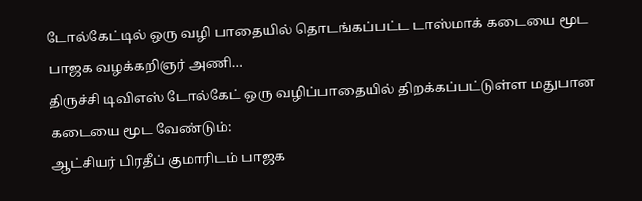டோல்கேட்டில் ஒரு வழி பாதையில் தொடங்கப்பட்ட டாஸ்மாக் கடையை மூட பாஜக வழக்கறிஞர் அணி…
திருச்சி டிவிஎஸ் டோல்கேட் ஒரு வழிப்பாதையில் திறக்கப்பட்டுள்ள மதுபான கடையை மூட வேண்டும்:
ஆட்சியர் பிரதீப் குமாரிடம் பாஜக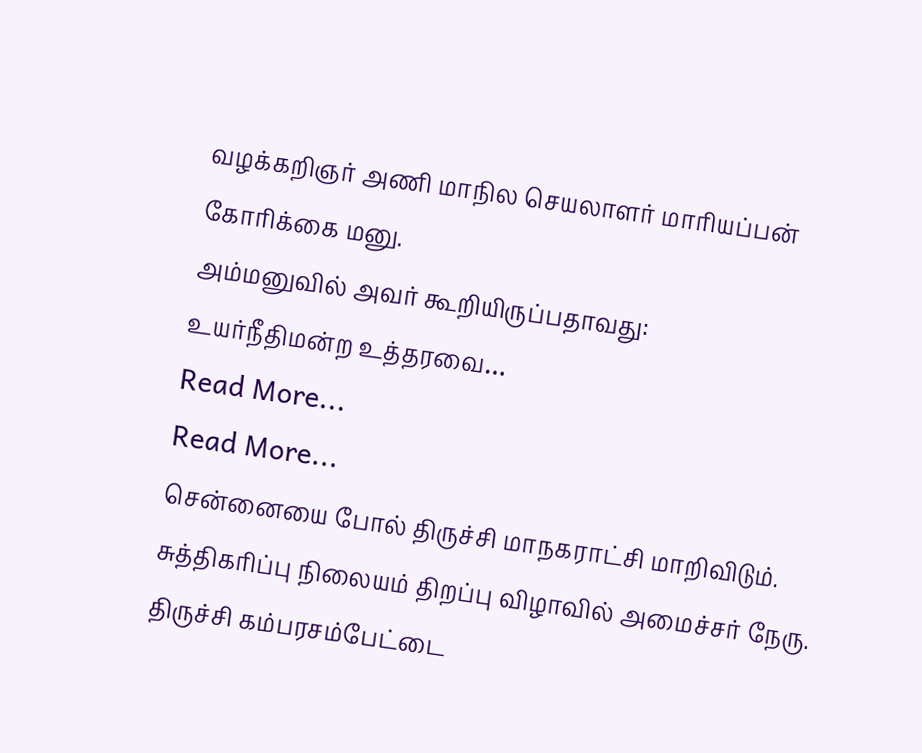வழக்கறிஞர் அணி மாநில செயலாளர் மாரியப்பன் கோரிக்கை மனு.
அம்மனுவில் அவர் கூறியிருப்பதாவது:
உயர்நீதிமன்ற உத்தரவை…
Read More...
Read More...
சென்னையை போல் திருச்சி மாநகராட்சி மாறிவிடும். சுத்திகரிப்பு நிலையம் திறப்பு விழாவில் அமைச்சர் நேரு.
திருச்சி கம்பரசம்பேட்டை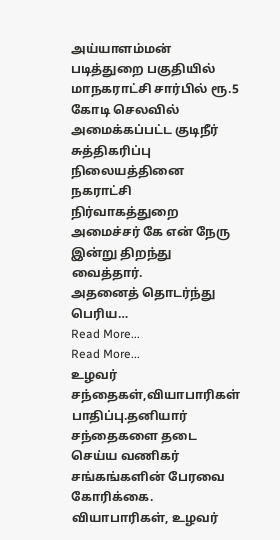அய்யாளம்மன் படித்துறை பகுதியில் மாநகராட்சி சார்பில் ரூ.5 கோடி செலவில் அமைக்கப்பட்ட குடிநீர் சுத்திகரிப்பு நிலையத்தினை நகராட்சி நிர்வாகத்துறை அமைச்சர் கே என் நேரு இன்று திறந்து வைத்தார்.
அதனைத் தொடர்ந்து பெரிய…
Read More...
Read More...
உழவர் சந்தைகள்,வியாபாரிகள் பாதிப்பு.தனியார் சந்தைகளை தடை செய்ய வணிகர் சங்கங்களின் பேரவை கோரிக்கை.
வியாபாரிகள், உழவர்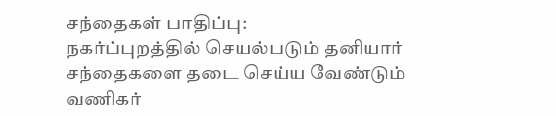சந்தைகள் பாதிப்பு:
நகர்ப்புறத்தில் செயல்படும் தனியார் சந்தைகளை தடை செய்ய வேண்டும்
வணிகர்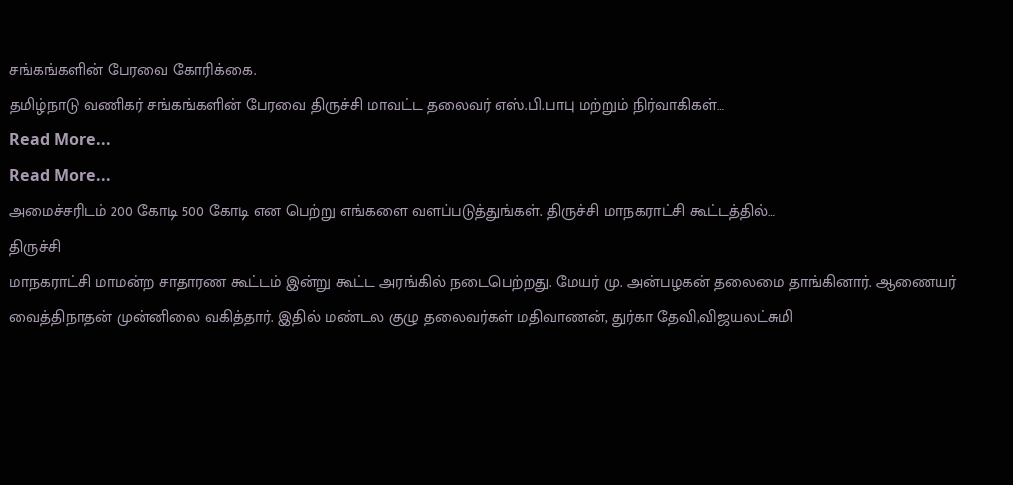சங்கங்களின் பேரவை கோரிக்கை.
தமிழ்நாடு வணிகர் சங்கங்களின் பேரவை திருச்சி மாவட்ட தலைவர் எஸ்.பி.பாபு மற்றும் நிர்வாகிகள்…
Read More...
Read More...
அமைச்சரிடம் 200 கோடி 500 கோடி என பெற்று எங்களை வளப்படுத்துங்கள். திருச்சி மாநகராட்சி கூட்டத்தில்…
திருச்சி
மாநகராட்சி மாமன்ற சாதாரண கூட்டம் இன்று கூட்ட அரங்கில் நடைபெற்றது. மேயர் மு. அன்பழகன் தலைமை தாங்கினார். ஆணையர் வைத்திநாதன் முன்னிலை வகித்தார். இதில் மண்டல குழு தலைவர்கள் மதிவாணன், துர்கா தேவி,விஜயலட்சுமி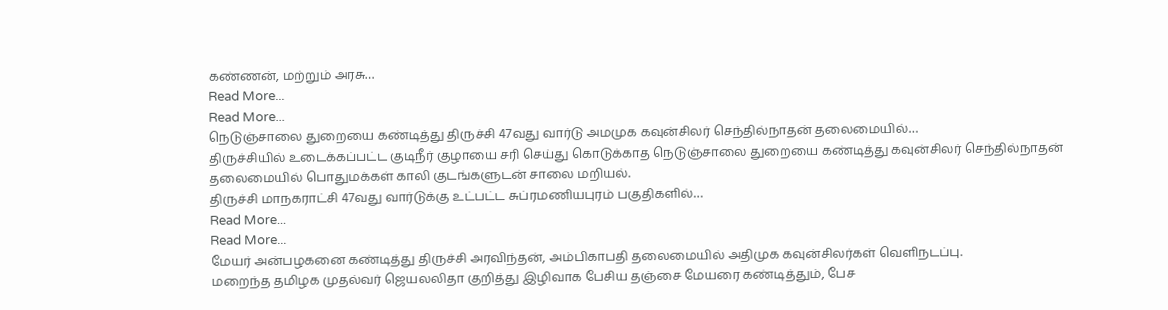கண்ணன், மற்றும் அரசு…
Read More...
Read More...
நெடுஞ்சாலை துறையை கண்டித்து திருச்சி 47வது வார்டு அமமுக கவுன்சிலர் செந்தில்நாதன் தலைமையில்…
திருச்சியில் உடைக்கப்பட்ட குடிநீர் குழாயை சரி செய்து கொடுக்காத நெடுஞ்சாலை துறையை கண்டித்து கவுன்சிலர் செந்தில்நாதன் தலைமையில் பொதுமக்கள் காலி குடங்களுடன் சாலை மறியல்.
திருச்சி மாநகராட்சி 47வது வார்டுக்கு உட்பட்ட சுப்ரமணியபுரம் பகுதிகளில்…
Read More...
Read More...
மேயர் அன்பழகனை கண்டித்து திருச்சி அரவிந்தன், அம்பிகாபதி தலைமையில் அதிமுக கவுன்சிலர்கள் வெளிநடப்பு.
மறைந்த தமிழக முதல்வர் ஜெயலலிதா குறித்து இழிவாக பேசிய தஞ்சை மேயரை கண்டித்தும், பேச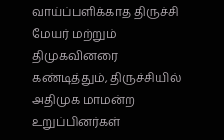வாய்ப்பளிக்காத திருச்சி மேயர் மற்றும் திமுகவினரை கண்டித்தும், திருச்சியில் அதிமுக மாமன்ற உறுப்பினர்கள்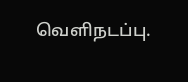வெளிநடப்பு.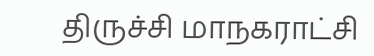திருச்சி மாநகராட்சி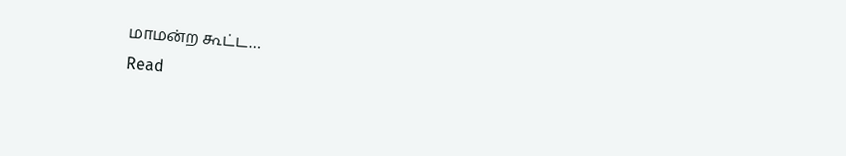மாமன்ற கூட்ட…
Read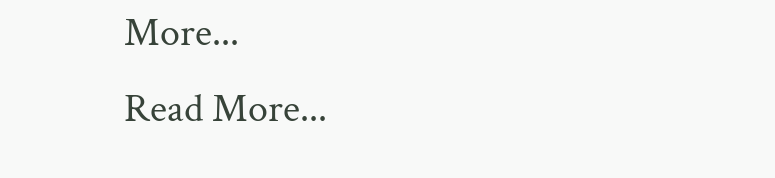More...
Read More...